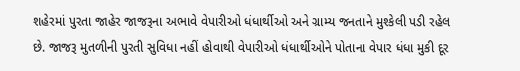શહેરમાં પુરતા જાહેર જાજરૂના અભાવે વેપારીઓ ધંધાર્થીઓ અને ગ્રામ્ય જનતાને મુશ્કેલી પડી રહેલ છે. જાજરૂ મુતળીની પુરતી સુવિધા નહીં હોવાથી વેપારીઓ ધંધાર્થીઓને પોતાના વેપાર ધંધા મુકી દૂર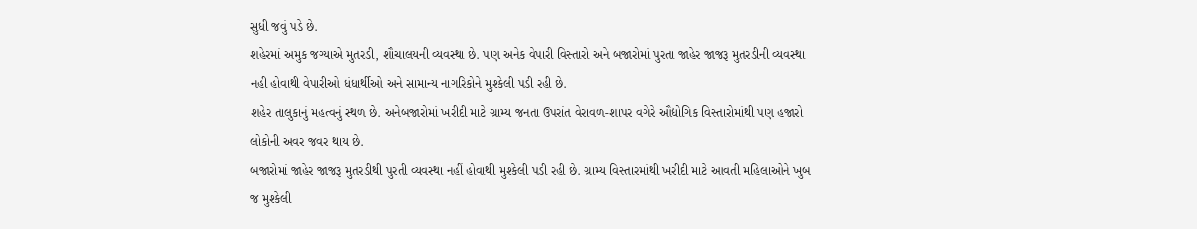સુધી જવું પડે છે.
શહેરમાં અમુક જગ્યાએ મુતરડી, શૌચાલયની વ્યવસ્થા છે. પણ અનેક વેપારી વિસ્તારો અને બજારોમાં પુરતા જાહેર જાજરૂ મુતરડીની વ્યવસ્થા નહી હોવાથી વેપારીઓ ધંધાર્થીઓ અને સામાન્ય નાગરિકોને મુશ્કેલી પડી રહી છે.
શહેર તાલુકાનું મહત્વનું સ્થળ છે. અનેબજારોમાં ખરીદી માટે ગ્રામ્ય જનતા ઉપરાંત વેરાવળ-શાપર વગેરે ઔદ્યોગિક વિસ્તારોમાંથી પણ હજારો લોકોની અવર જવર થાય છે.
બજારોમાં જાહેર જાજરૂ મુતરડીથી પુરતી વ્યવસ્થા નહીં હોવાથી મુશ્કેલી પડી રહી છે. ગ્રામ્ય વિસ્તારમાંથી ખરીદી માટે આવતી મહિલાઓને ખુબ જ મુશ્કેલી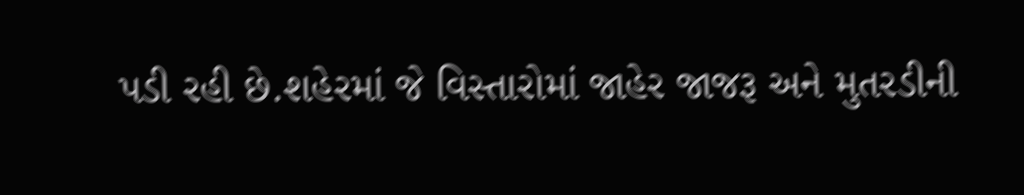પડી રહી છે.શહેરમાં જે વિસ્તારોમાં જાહેર જાજરૂ અને મુતરડીની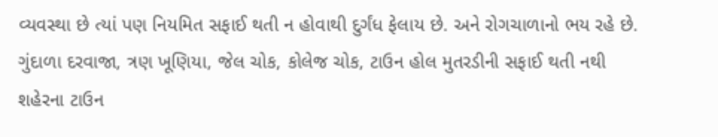વ્યવસ્થા છે ત્યાં પણ નિયમિત સફાઈ થતી ન હોવાથી દુર્ગંધ ફેલાય છે. અને રોગચાળાનો ભય રહે છે.
ગુંદાળા દરવાજા, ત્રણ ખૂણિયા, જેલ ચોક, કોલેજ ચોક, ટાઉન હોલ મુતરડીની સફાઈ થતી નથી
શહેરના ટાઉન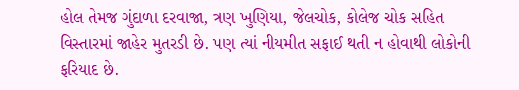હોલ તેમજ ગુંદાળા દરવાજા, ત્રણ ખુણિયા, જેલચોક, કોલેજ ચોક સહિત વિસ્તારમાં જાહેર મુતરડી છે. પણ ત્યાં નીયમીત સફાઈ થતી ન હોવાથી લોકોની ફરિયાદ છે.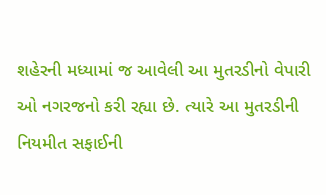શહેરની મધ્યામાં જ આવેલી આ મુતરડીનો વેપારી ઓ નગરજનો કરી રહ્યા છે. ત્યારે આ મુતરડીની નિયમીત સફાઈની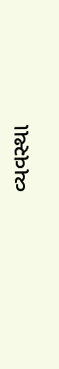વ્યવસ્થા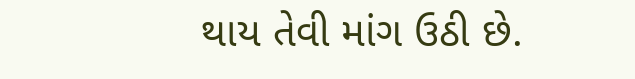થાય તેવી માંગ ઉઠી છે.